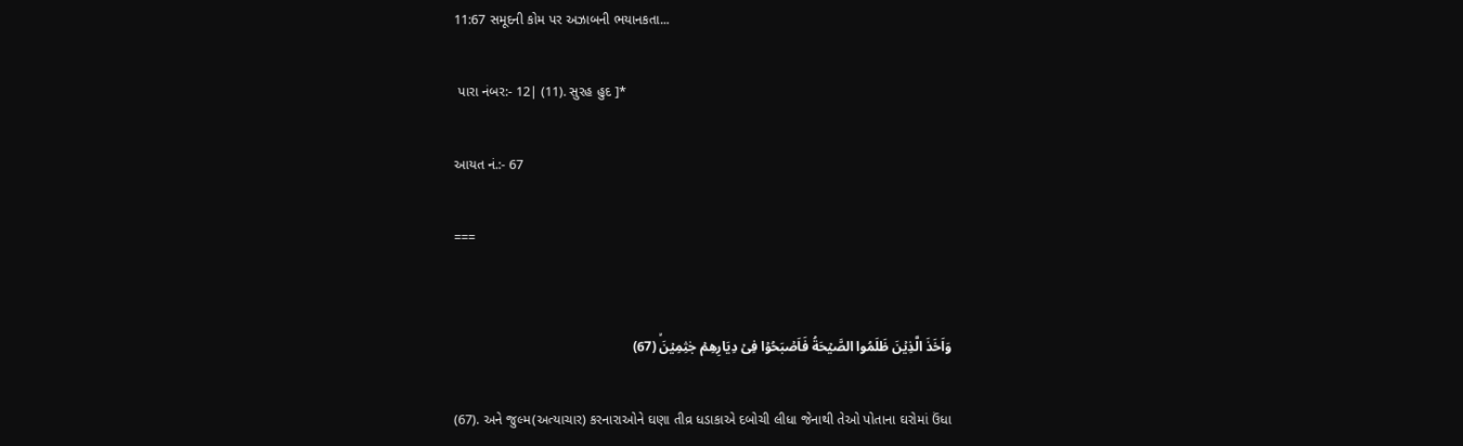11:67 સમૂદની‌ કોમ પર અઝાબની‌ ભયાનકતા...

 પારા નંબર:- 12| (11). સુરહ હુદ ]*

આયત નં.:- 67

===


وَاَخَذَ الَّذِيۡنَ ظَلَمُوا الصَّيۡحَةُ فَاَصۡبَحُوۡا فِىۡ دِيَارِهِمۡ جٰثِمِيۡنَۙ (67)

(67). અને જુલ્મ(અત્યાચાર) કરનારાઓને ઘણા તીવ્ર ધડાકાએ દબોચી લીધા જેનાથી તેઓ પોતાના ઘરોમાં ઉંધા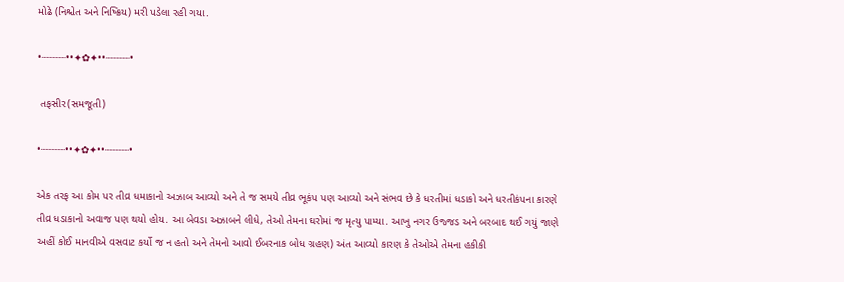મોઢે (નિશ્ચેત અને નિષ્ક્રિય) મરી પડેલા રહી ગયા.

•┈┈┈┈••✦✿✦••┈┈┈┈•

 તફસીર(સમજૂતી)

•┈┈┈┈••✦✿✦••┈┈┈┈•

એક તરફ આ કોમ પર તીવ્ર ધમાકાનો અઝાબ આવ્યો અને તે જ સમયે તીવ્ર ભૂકંપ પણ આવ્યો અને સંભવ છે કે ધરતીમાં ધડાકો અને ધરતીકંપના કારણે તીવ્ર ધડાકાનો અવાજ પણ થયો હોય. આ બેવડા અઝાબને લીધે, તેઓ તેમના ઘરોમાં જ મૃત્યુ પામ્યા. આખુ નગર ઉજ્જડ અને બરબાદ થઈ ગયું જાણે અહીં કોઈ માનવીએ વસવાટ કર્યો જ‌ ન હતો અને તેમનો આવો ઈબરનાક બોધ ગ્રહણ) અંત આવ્યો કારણ કે તેઓએ તેમના હકીકી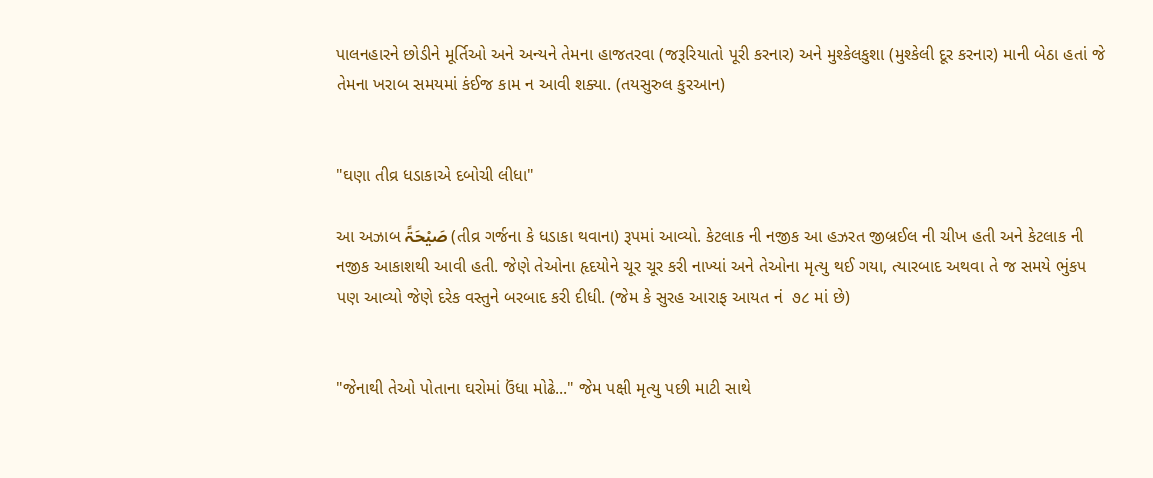પાલનહારને છોડીને મૂર્તિઓ અને અન્યને તેમના હાજતરવા (જરૂરિયાતો પૂરી કરનાર) અને મુશ્કેલકુશા (મુશ્કેલી દૂર કરનાર) માની બેઠા હતાં જે તેમના ખરાબ સમયમાં કંઈજ કામ ન આવી શક્યા. (તયસુરુલ કુરઆન)


"ઘણા તીવ્ર ધડાકાએ દબોચી લીધા"

આ અઝાબ صَیْحَۃً (તીવ્ર ગર્જના કે ધડાકા થવાના) રૂપમાં આવ્યો. કેટલાક ની નજીક આ હઝરત જીબ્રઈલ ની ચીખ હતી અને કેટલાક ની નજીક આકાશથી આવી હતી. જેણે તેઓના હૃદયોને ચૂર ચૂર કરી નાખ્યાં અને તેઓના મૃત્યુ થઈ ગયા, ત્યારબાદ અથવા તે જ સમયે ભુંકપ પણ આવ્યો જેણે દરેક વસ્તુને બરબાદ કરી દીધી. (જેમ કે સુરહ આરાફ આયત નં  ૭૮ માં છે)


"જેનાથી તેઓ પોતાના ઘરોમાં ઉંધા મોઢે..." જેમ પક્ષી મૃત્યુ પછી માટી સાથે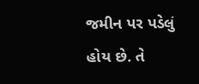જમીન પર પડેલું હોય છે. તે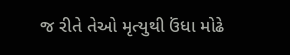જ રીતે તેઓ મૃત્યુથી ઉંધા મોઢે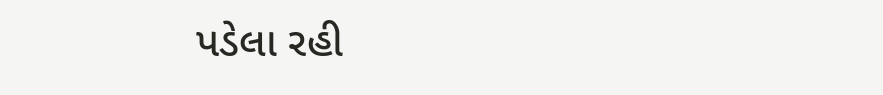પડેલા રહી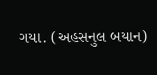ગયા. (અહસનુલ બયાન)